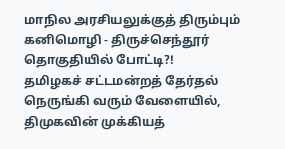மாநில அரசியலுக்குத் திரும்பும் கனிமொழி - திருச்செந்தூர் தொகுதியில் போட்டி?!
தமிழகச் சட்டமன்றத் தேர்தல் நெருங்கி வரும் வேளையில், திமுகவின் முக்கியத்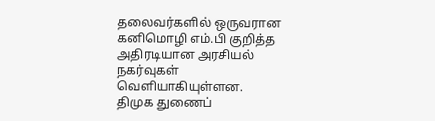தலைவர்களில் ஒருவரான கனிமொழி எம்.பி குறித்த அதிரடியான அரசியல் நகர்வுகள் வெளியாகியுள்ளன.
திமுக துணைப்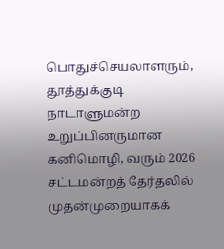பொதுச்செயலாளரும், தூத்துக்குடி நாடாளுமன்ற உறுப்பினருமான கனிமொழி, வரும் 2026 சட்டமன்றத் தேர்தலில் முதன்முறையாகக்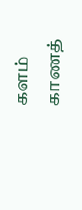களம் காணத்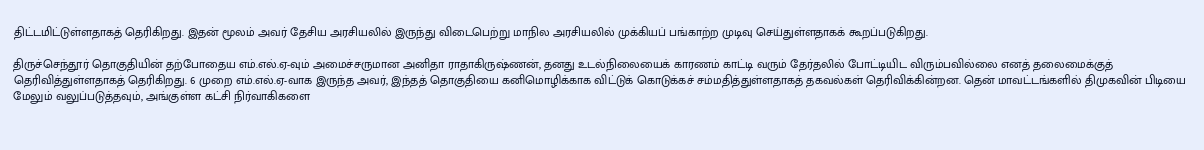திட்டமிட்டுள்ளதாகத் தெரிகிறது. இதன் மூலம் அவர் தேசிய அரசியலில் இருந்து விடைபெற்று மாநில அரசியலில் முக்கியப் பங்காற்ற முடிவு செய்துள்ளதாகக் கூறப்படுகிறது.

திருச்செந்தூர் தொகுதியின் தற்போதைய எம்.எல்.ஏ-வும் அமைச்சருமான அனிதா ராதாகிருஷ்ணன், தனது உடல்நிலையைக் காரணம் காட்டி வரும் தேர்தலில் போட்டியிட விரும்பவில்லை எனத் தலைமைக்குத் தெரிவித்துள்ளதாகத் தெரிகிறது. 6 முறை எம்.எல்.ஏ-வாக இருந்த அவர், இந்தத் தொகுதியை கனிமொழிக்காக விட்டுக் கொடுக்கச் சம்மதித்துள்ளதாகத் தகவல்கள் தெரிவிக்கின்றன. தென் மாவட்டங்களில் திமுகவின் பிடியை மேலும் வலுப்படுத்தவும், அங்குள்ள கட்சி நிர்வாகிகளை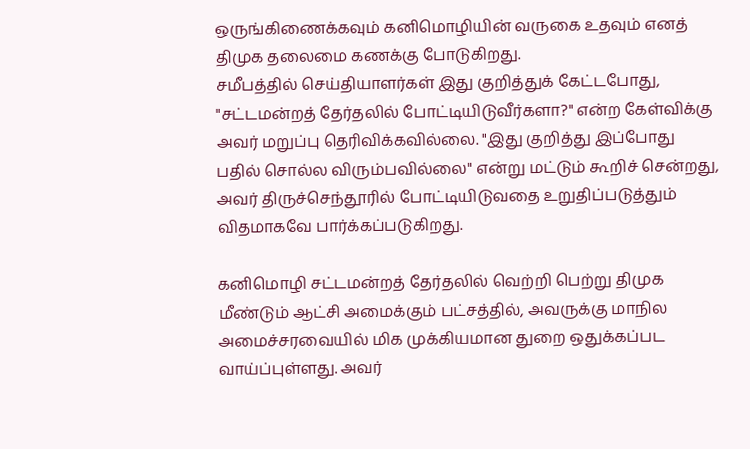ஒருங்கிணைக்கவும் கனிமொழியின் வருகை உதவும் எனத் திமுக தலைமை கணக்கு போடுகிறது.
சமீபத்தில் செய்தியாளர்கள் இது குறித்துக் கேட்டபோது, "சட்டமன்றத் தேர்தலில் போட்டியிடுவீர்களா?" என்ற கேள்விக்கு அவர் மறுப்பு தெரிவிக்கவில்லை. "இது குறித்து இப்போது பதில் சொல்ல விரும்பவில்லை" என்று மட்டும் கூறிச் சென்றது, அவர் திருச்செந்தூரில் போட்டியிடுவதை உறுதிப்படுத்தும் விதமாகவே பார்க்கப்படுகிறது.

கனிமொழி சட்டமன்றத் தேர்தலில் வெற்றி பெற்று திமுக மீண்டும் ஆட்சி அமைக்கும் பட்சத்தில், அவருக்கு மாநில அமைச்சரவையில் மிக முக்கியமான துறை ஒதுக்கப்பட வாய்ப்புள்ளது. அவர்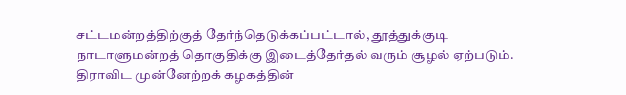சட்டமன்றத்திற்குத் தேர்ந்தெடுக்கப்பட்டால், தூத்துக்குடி நாடாளுமன்றத் தொகுதிக்கு இடைத்தேர்தல் வரும் சூழல் ஏற்படும்.
திராவிட முன்னேற்றக் கழகத்தின்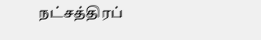நட்சத்திரப்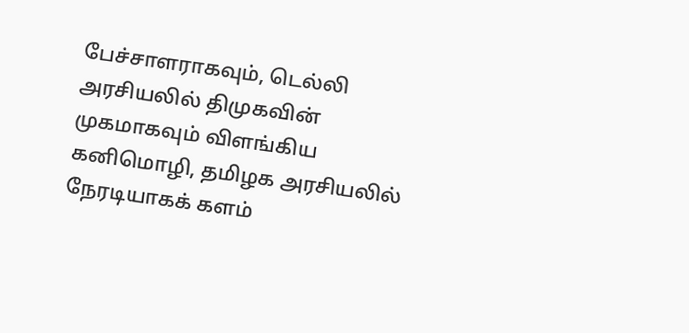பேச்சாளராகவும், டெல்லி அரசியலில் திமுகவின் முகமாகவும் விளங்கிய கனிமொழி, தமிழக அரசியலில் நேரடியாகக் களம்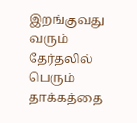இறங்குவது வரும் தேர்தலில் பெரும் தாக்கத்தை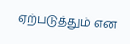ஏற்படுத்தும் என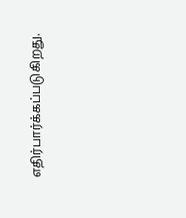எதிர்பார்க்கப்படுகிறது.